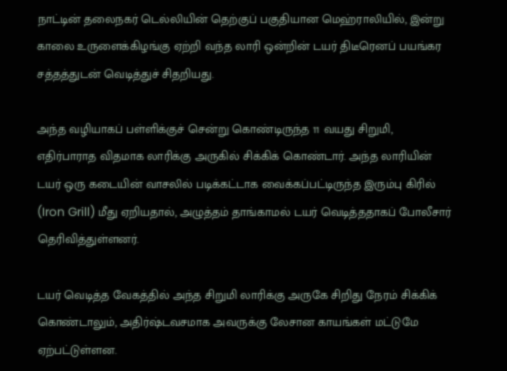நாட்டின் தலைநகர் டெல்லியின் தெற்குப் பகுதியான மெஹ்ராலியில், இன்று காலை உருளைக்கிழங்கு ஏற்றி வந்த லாரி ஒன்றின் டயர் திடீரெனப் பயங்கர சத்தத்துடன் வெடித்துச் சிதறியது.

அந்த வழியாகப் பள்ளிக்குச் சென்று கொண்டிருந்த 11 வயது சிறுமி, எதிர்பாராத விதமாக லாரிக்கு அருகில் சிக்கிக் கொண்டார். அந்த லாரியின் டயர் ஒரு கடையின் வாசலில் படிக்கட்டாக வைக்கப்பட்டிருந்த இரும்பு கிரில் (Iron Grill) மீது ஏறியதால், அழுத்தம் தாங்காமல் டயர் வெடித்ததாகப் போலீசார் தெரிவித்துள்ளனர்.

டயர் வெடித்த வேகத்தில் அந்த சிறுமி லாரிக்கு அருகே சிறிது நேரம் சிக்கிக் கொண்டாலும், அதிர்ஷ்டவசமாக அவருக்கு லேசான காயங்கள் மட்டுமே ஏற்பட்டுள்ளன.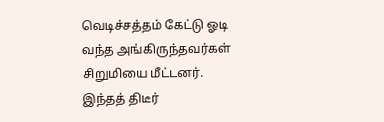வெடிச்சத்தம் கேட்டு ஓடி வந்த அங்கிருந்தவர்கள் சிறுமியை மீட்டனர். இந்தத் திடீர்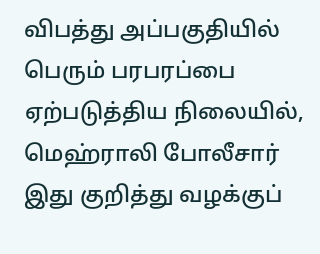விபத்து அப்பகுதியில் பெரும் பரபரப்பை ஏற்படுத்திய நிலையில், மெஹ்ராலி போலீசார் இது குறித்து வழக்குப்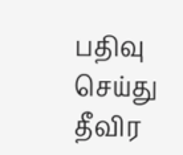பதிவு செய்து தீவிர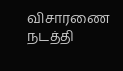விசாரணை நடத்தி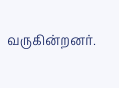வருகின்றனர்.